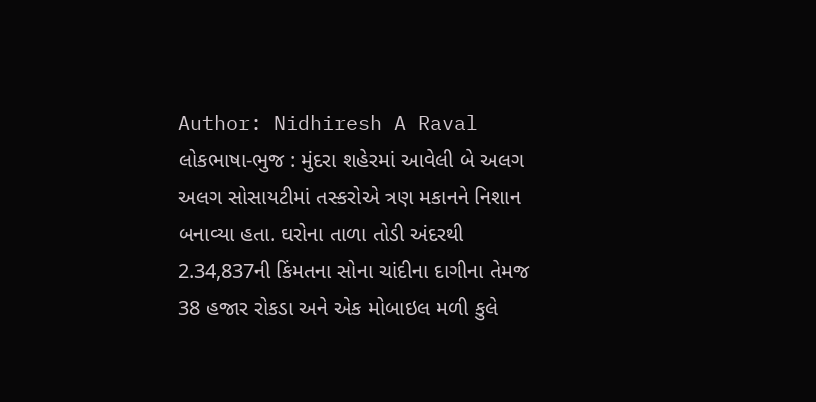Author: Nidhiresh A Raval
લોકભાષા-ભુજ : મુંદરા શહેરમાં આવેલી બે અલગ અલગ સોસાયટીમાં તસ્કરોએ ત્રણ મકાનને નિશાન બનાવ્યા હતા. ઘરોના તાળા તોડી અંદરથી 2.34,837ની કિંમતના સોના ચાંદીના દાગીના તેમજ 38 હજાર રોકડા અને એક મોબાઇલ મળી કુલે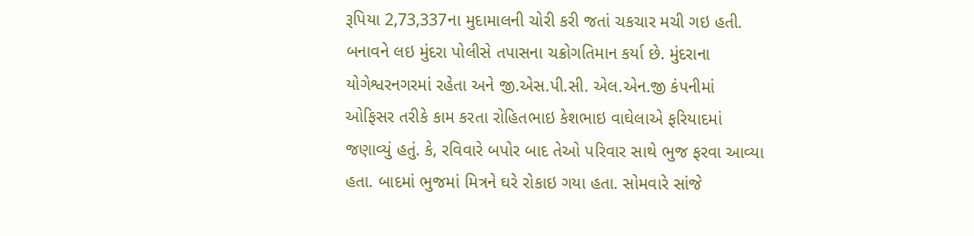રૂપિયા 2,73,337ના મુદામાલની ચોરી કરી જતાં ચકચાર મચી ગઇ હતી. બનાવને લઇ મુંદરા પોલીસે તપાસના ચક્રોગતિમાન કર્યા છે. મુંદરાના યોગેશ્વરનગરમાં રહેતા અને જી.એસ.પી.સી. એલ.એન.જી કંપનીમાં ઓફિસર તરીકે કામ કરતા રોહિતભાઇ કેશભાઇ વાઘેલાએ ફરિયાદમાં જણાવ્યું હતું. કે, રવિવારે બપોર બાદ તેઓ પરિવાર સાથે ભુજ ફરવા આવ્યા હતા. બાદમાં ભુજમાં મિત્રને ઘરે રોકાઇ ગયા હતા. સોમવારે સાંજે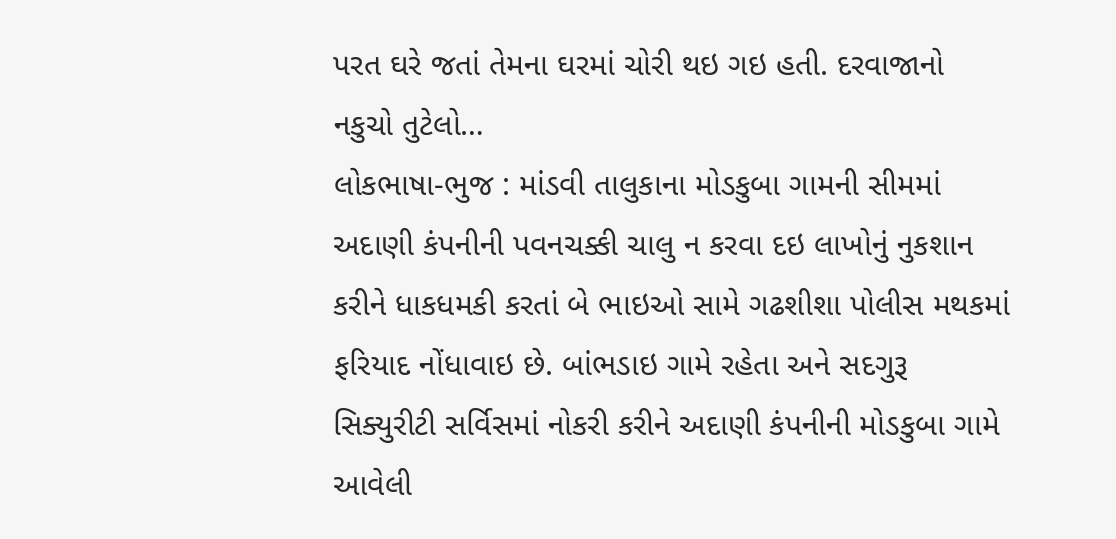પરત ઘરે જતાં તેમના ઘરમાં ચોરી થઇ ગઇ હતી. દરવાજાનો નકુચો તુટેલો…
લોકભાષા-ભુજ : માંડવી તાલુકાના મોડકુબા ગામની સીમમાં અદાણી કંપનીની પવનચક્કી ચાલુ ન કરવા દઇ લાખોનું નુકશાન કરીને ધાકધમકી કરતાં બે ભાઇઓ સામે ગઢશીશા પોલીસ મથકમાં ફરિયાદ નોંધાવાઇ છે. બાંભડાઇ ગામે રહેતા અને સદગુરૂ સિક્યુરીટી સર્વિસમાં નોકરી કરીને અદાણી કંપનીની મોડકુબા ગામે આવેલી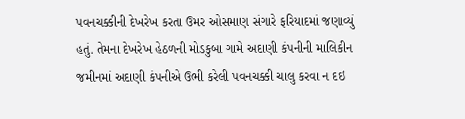પવનચક્કીની દેખરેખ કરતા ઉમર ઓસમાણ સંગારે ફરિયાદમાં જણાવ્યું હતું. તેમના દેખરેખ હેઠળની મોડકુબા ગામે અદાણી કંપનીની માલિકીન જમીનમાં અદાણી કંપનીએ ઉભી કરેલી પવનચક્કી ચાલુ કરવા ન દઇ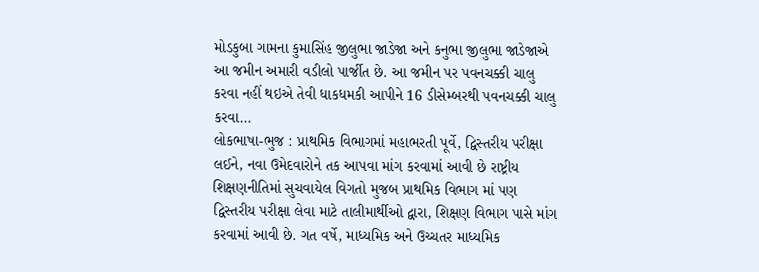મોડકુબા ગામના કુમાસિંહ જીલુભા જાડેજા અને કનુભા જીલુભા જાડેજાએ આ જમીન અમારી વડીલો પાર્જીત છે. આ જમીન પર પવનચક્કી ચાલુ કરવા નહીં થઇએ તેવી ધાકધમકી આપીને 16 ડીસેમ્બરથી પવનચક્કી ચાલુ કરવા…
લોકભાષા-ભુજ : પ્રાથમિક વિભાગમાં મહાભરતી પૂર્વે, દ્વિસ્તરીય પરીક્ષા લઈને, નવા ઉમેદવારોને તક આપવા માંગ કરવામાં આવી છે રાષ્ટ્રીય શિક્ષણનીતિમાં સુચવાયેલ વિગતો મુજબ પ્રાથમિક વિભાગ માં પણ દ્વિસ્તરીય પરીક્ષા લેવા માટે તાલીમાર્થીઓ દ્વારા, શિક્ષણ વિભાગ પાસે માંગ કરવામાં આવી છે. ગત વર્ષે, માધ્યમિક અને ઉચ્ચતર માધ્યમિક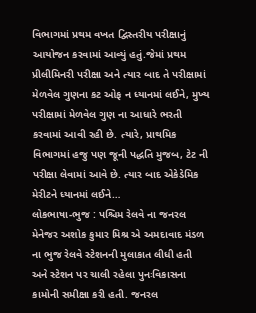વિભાગમાં પ્રથમ વખત દ્વિસ્તરીય પરીક્ષાનું આયોજન કરવામાં આવ્યું હતું.જેમાં પ્રથમ પ્રીલીમિનરી પરીક્ષા અને ત્યાર બાદ તે પરીક્ષામાં મેળવેલ ગુણના કટ ઓફ ન ધ્યાનમાં લઈને, મુખ્ય પરીક્ષામાં મેળવેલ ગુણ ના આધારે ભરતી કરવામાં આવી રહી છે. ત્યારે, પ્રાથમિક વિભાગમાં હજુ પણ જૂની પદ્ધતિ મુજબ, ટેટ ની પરીક્ષા લેવામાં આવે છે. ત્યાર બાદ એકેડેમિક મેરીટને ધ્યાનમાં લઈને…
લોકભાષા-ભુજ : પશ્ચિમ રેલવે ના જનરલ મેનેજર અશોક કુમાર મિશ્ર એ અમદાવાદ મંડળ ના ભુજ રેલવે સ્ટેશનની મુલાકાત લીધી હતી અને સ્ટેશન પર ચાલી રહેલા પુનઃવિકાસના કામોની સમીક્ષા કરી હતી. જનરલ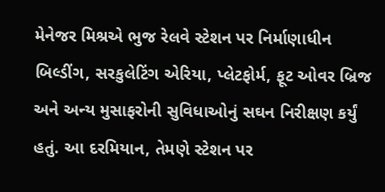મેનેજર મિશ્રએ ભુજ રેલવે સ્ટેશન પર નિર્માણાધીન બિલ્ડીંગ, સરકુલેટિંગ એરિયા, પ્લેટફોર્મ, ફૂટ ઓવર બ્રિજ અને અન્ય મુસાફરોની સુવિધાઓનું સઘન નિરીક્ષણ કર્યું હતું. આ દરમિયાન, તેમણે સ્ટેશન પર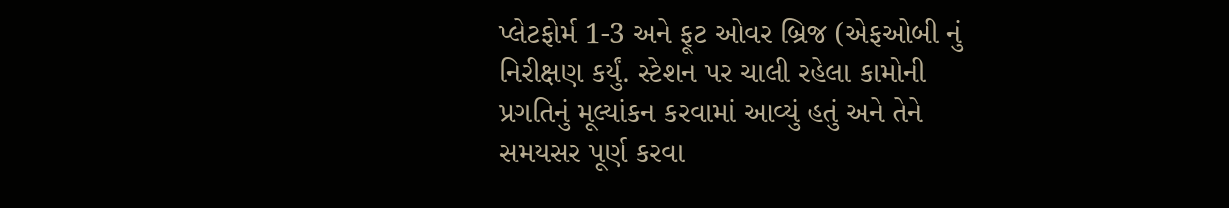પ્લેટફોર્મ 1-3 અને ફૂટ ઓવર બ્રિજ (એફઓબી નું નિરીક્ષણ કર્યું. સ્ટેશન પર ચાલી રહેલા કામોની પ્રગતિનું મૂલ્યાંકન કરવામાં આવ્યું હતું અને તેને સમયસર પૂર્ણ કરવા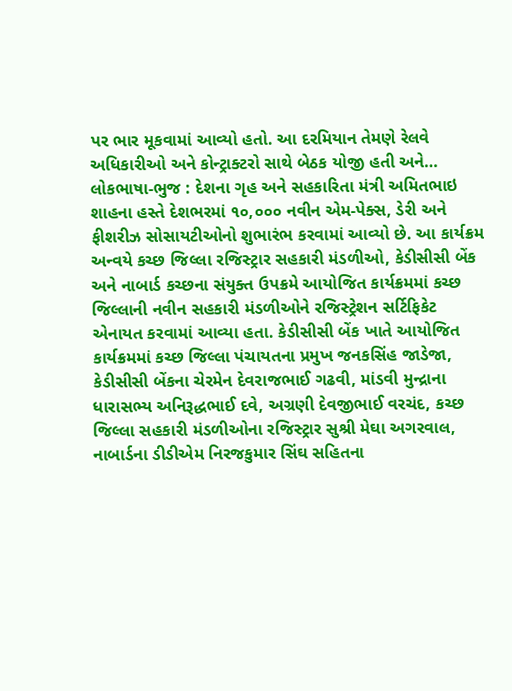પર ભાર મૂકવામાં આવ્યો હતો. આ દરમિયાન તેમણે રેલવે અધિકારીઓ અને કોન્ટ્રાક્ટરો સાથે બેઠક યોજી હતી અને…
લોકભાષા-ભુજ : દેશના ગૃહ અને સહકારિતા મંત્રી અમિતભાઇ શાહના હસ્તે દેશભરમાં ૧૦,૦૦૦ નવીન એમ-પેક્સ, ડેરી અને ફીશરીઝ સોસાયટીઓનો શુભારંભ કરવામાં આવ્યો છે. આ કાર્યક્રમ અન્વયે કચ્છ જિલ્લા રજિસ્ટ્રાર સહકારી મંડળીઓ, કેડીસીસી બેંક અને નાબાર્ડ કચ્છના સંયુક્ત ઉપક્રમે આયોજિત કાર્યક્રમમાં કચ્છ જિલ્લાની નવીન સહકારી મંડળીઓને રજિસ્ટ્રેશન સર્ટિફિકેટ એનાયત કરવામાં આવ્યા હતા. કેડીસીસી બેંક ખાતે આયોજિત કાર્યક્રમમાં કચ્છ જિલ્લા પંચાયતના પ્રમુખ જનકસિંહ જાડેજા, કેડીસીસી બેંકના ચેરમેન દેવરાજભાઈ ગઢવી, માંડવી મુન્દ્રાના ધારાસભ્ય અનિરૂદ્ધભાઈ દવે, અગ્રણી દેવજીભાઈ વરચંદ, કચ્છ જિલ્લા સહકારી મંડળીઓના રજિસ્ટ્રાર સુશ્રી મેઘા અગરવાલ, નાબાર્ડના ડીડીએમ નિરજકુમાર સિંઘ સહિતના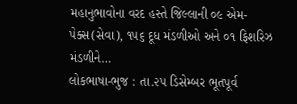મહાનુભાવોના વરદ હસ્તે જિલ્લાની ૦૯ એમ-પેક્સ(સેવા), ૧૫૬ દૂધ મંડળીઓ અને ૦૧ ફિશરિઝ મંડળીને…
લોકભાષા-ભુજ : તા.૨૫ ડિસેમ્બર ભૂતપૂર્વ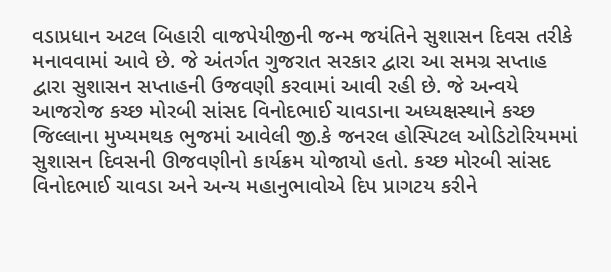વડાપ્રધાન અટલ બિહારી વાજપેયીજીની જન્મ જયંતિને સુશાસન દિવસ તરીકે મનાવવામાં આવે છે. જે અંતર્ગત ગુજરાત સરકાર દ્વારા આ સમગ્ર સપ્તાહ દ્વારા સુશાસન સપ્તાહની ઉજવણી કરવામાં આવી રહી છે. જે અન્વયે આજરોજ કચ્છ મોરબી સાંસદ વિનોદભાઈ ચાવડાના અધ્યક્ષસ્થાને કચ્છ જિલ્લાના મુખ્યમથક ભુજમાં આવેલી જી.કે જનરલ હોસ્પિટલ ઓડિટોરિયમમાં સુશાસન દિવસની ઊજવણીનો કાર્યક્રમ યોજાયો હતો. કચ્છ મોરબી સાંસદ વિનોદભાઈ ચાવડા અને અન્ય મહાનુભાવોએ દિપ પ્રાગટય કરીને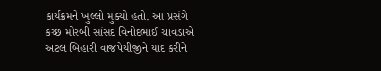કાર્યક્રમને ખુલ્લો મુક્યો હતો. આ પ્રસંગે કચ્છ મોરબી સાંસદ વિનોદભાઈ ચાવડાએ અટલ બિહારી વાજપેયીજીને યાદ કરીને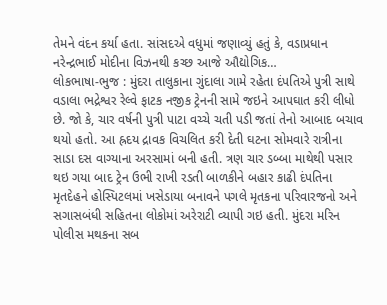તેમને વંદન કર્યા હતા. સાંસદએ વધુમાં જણાવ્યું હતું કે, વડાપ્રધાન નરેન્દ્રભાઈ મોદીના વિઝનથી કચ્છ આજે ઔદ્યોગિક…
લોકભાષા-ભુજ : મુંદરા તાલુકાના ગુંદાલા ગામે રહેતા દંપતિએ પુત્રી સાથે વડાલા ભદ્રેશ્વર રેલ્વે ફાટક નજીક ટ્રેનની સામે જઇને આપઘાત કરી લીધો છે. જો કે, ચાર વર્ષની પુત્રી પાટા વચ્ચે ચતી પડી જતાં તેનો આબાદ બચાવ થયો હતો. આ હ્રદય દ્રાવક વિચલિત કરી દેતી ઘટના સોમવારે રાત્રીના સાડા દસ વાગ્યાના અરસામાં બની હતી. ત્રણ ચાર ડબ્બા માથેથી પસાર થઇ ગયા બાદ ટ્રેન ઉભી રાખી રડતી બાળકીને બહાર કાઢી દંપતિના મૃતદેહને હોસ્પિટલમાં ખસેડાયા બનાવને પગલે મૃતકના પરિવારજનો અને સગાસબંધી સહિતના લોકોમાં અરેરાટી વ્યાપી ગઇ હતી. મુંદરા મરિન પોલીસ મથકના સબ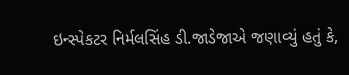ઇન્સ્પેકટર નિર્મલસિંહ ડી.જાડેજાએ જણાવ્યું હતું કે,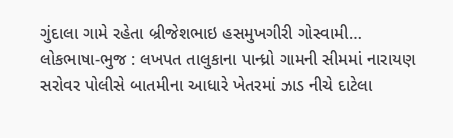ગુંદાલા ગામે રહેતા બ્રીજેશભાઇ હસમુખગીરી ગોસ્વામી…
લોકભાષા-ભુજ : લખપત તાલુકાના પાન્ધ્રો ગામની સીમમાં નારાયણ સરોવર પોલીસે બાતમીના આધારે ખેતરમાં ઝાડ નીચે દાટેલા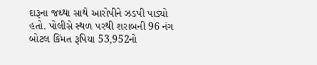દારૂના જથ્થા સાથે આરોપીને ઝડપી પાડ્યો હતો. પોલીસે સ્થળ પરથી શરાબની 96 નંગ બોટલ કિંમત રૂપિયા 53,952નો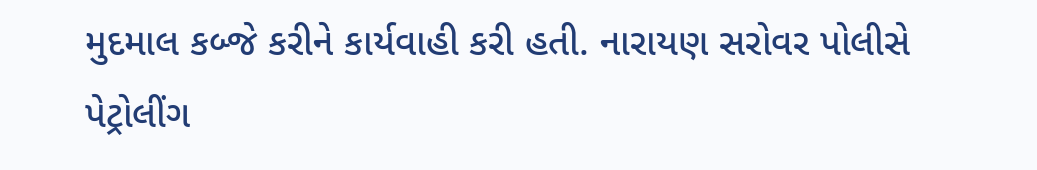મુદમાલ કબ્જે કરીને કાર્યવાહી કરી હતી. નારાયણ સરોવર પોલીસે પેટ્રોલીંગ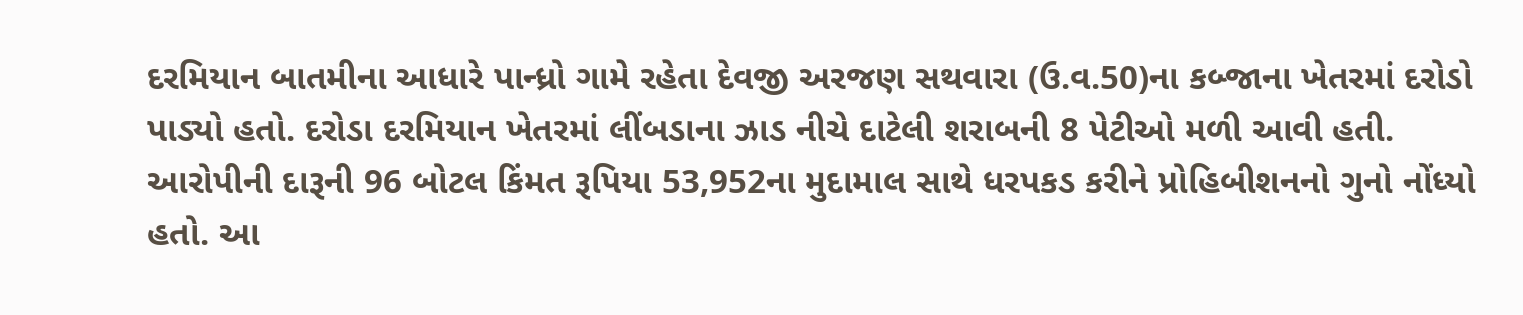દરમિયાન બાતમીના આધારે પાન્ધ્રો ગામે રહેતા દેવજી અરજણ સથવારા (ઉ.વ.50)ના કબ્જાના ખેતરમાં દરોડો પાડ્યો હતો. દરોડા દરમિયાન ખેતરમાં લીંબડાના ઝાડ નીચે દાટેલી શરાબની 8 પેટીઓ મળી આવી હતી. આરોપીની દારૂની 96 બોટલ કિંમત રૂપિયા 53,952ના મુદામાલ સાથે ધરપકડ કરીને પ્રોહિબીશનનો ગુનો નોંધ્યો હતો. આ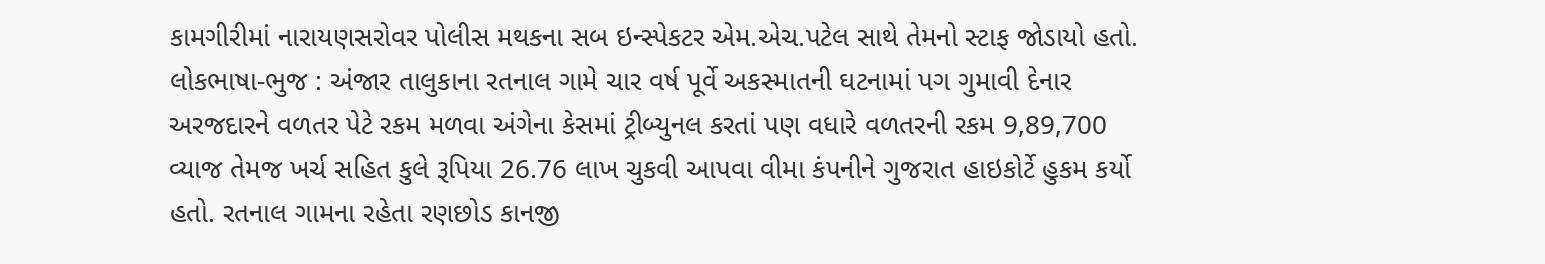કામગીરીમાં નારાયણસરોવર પોલીસ મથકના સબ ઇન્સ્પેકટર એમ.એચ.પટેલ સાથે તેમનો સ્ટાફ જોડાયો હતો.
લોકભાષા-ભુજ : અંજાર તાલુકાના રતનાલ ગામે ચાર વર્ષ પૂર્વે અકસ્માતની ઘટનામાં પગ ગુમાવી દેનાર અરજદારને વળતર પેટે રકમ મળવા અંગેના કેસમાં ટ્રીબ્યુનલ કરતાં પણ વધારે વળતરની રકમ 9,89,700 વ્યાજ તેમજ ખર્ચ સહિત કુલે રૂપિયા 26.76 લાખ ચુકવી આપવા વીમા કંપનીને ગુજરાત હાઇકોર્ટે હુકમ કર્યો હતો. રતનાલ ગામના રહેતા રણછોડ કાનજી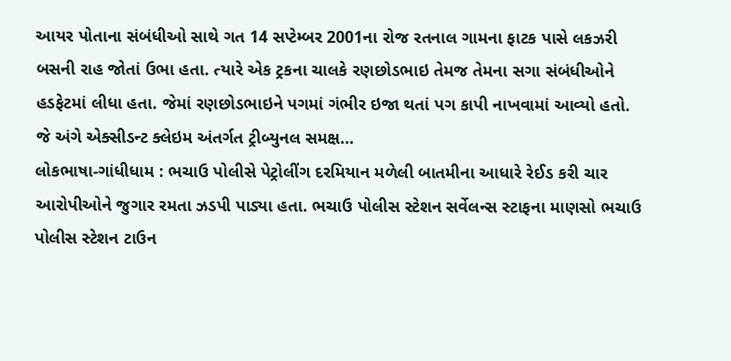આયર પોતાના સંબંધીઓ સાથે ગત 14 સપ્ટેમ્બર 2001ના રોજ રતનાલ ગામના ફાટક પાસે લકઝરી બસની રાહ જોતાં ઉભા હતા. ત્યારે એક ટ્રકના ચાલકે રણછોડભાઇ તેમજ તેમના સગા સંબંધીઓને હડફેટમાં લીધા હતા. જેમાં રણછોડભાઇને પગમાં ગંભીર ઇજા થતાં પગ કાપી નાખવામાં આવ્યો હતો. જે અંગે એક્સીડન્ટ ક્લેઇમ અંતર્ગત ટ્રીબ્યુનલ સમક્ષ…
લોકભાષા-ગાંધીધામ : ભચાઉ પોલીસે પેટ્રોલીંગ દરમિયાન મળેલી બાતમીના આધારે રેઈડ કરી ચાર આરોપીઓને જુગાર રમતા ઝડપી પાડ્યા હતા. ભચાઉ પોલીસ સ્ટેશન સર્વેલન્સ સ્ટાફના માણસો ભચાઉ પોલીસ સ્ટેશન ટાઉન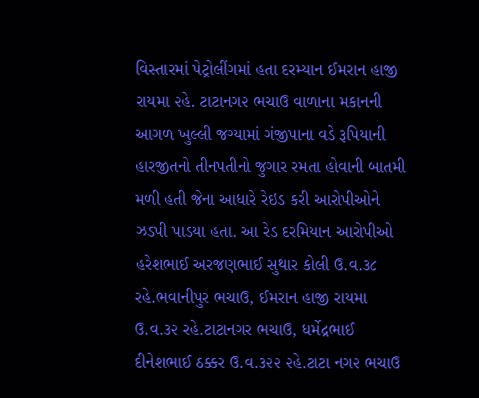વિસ્તારમાં પેટ્રોલીંગમાં હતા દરમ્યાન ઈમરાન હાજી રાયમા ૨હે. ટાટાનગ૨ ભચાઉ વાળાના મકાનની આગળ ખુલ્લી જગ્યામાં ગંજીપાના વડે રૂપિયાની હારજીતનો તીનપતીનો જુગાર રમતા હોવાની બાતમી મળી હતી જેના આધારે રેઇડ કરી આરોપીઓને ઝડપી પાડયા હતા. આ રેડ દરમિયાન આરોપીઓ હરેશભાઈ અરજણભાઈ સુથાર કોલી ઉ.વ.૩૮ રહે.ભવાનીપુર ભચાઉ, ઈમરાન હાજી રાયમા ઉ.વ.૩૨ રહે.ટાટાનગર ભચાઉ, ધર્મેદ્રભાઈ દીનેશભાઈ ઠક્કર ઉ.વ.૩૨૨ ૨હે.ટાટા નગ૨ ભચાઉ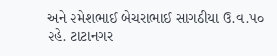અને ૨મેશભાઈ બેચરાભાઈ સાગઠીયા ઉ.વ.૫૦ ૨હે. ટાટાનગર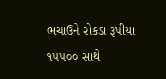ભચાઉને રોકડા રૂપીયા ૧૫૫૦૦ સાથે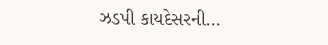ઝડપી કાયદેસરની…